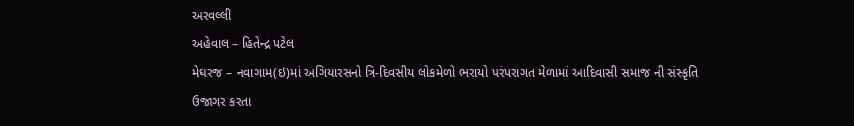અરવલ્લી
અહેવાલ – હિતેન્દ્ર પટેલ
મેઘરજ – નવાગામ(ઇ)માં અગિયારસનો ત્રિ-દિવસીય લોકમેળો ભરાયો પરંપરાગત મેળામાં આદિવાસી સમાજ ની સંસ્કૃતિ ઉજાગર કરતા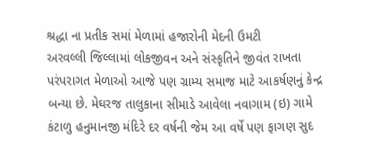શ્રદ્ધા ના પ્રતીક સમાં મેળામાં હજારોની મેદની ઉમટી
અરવલ્લી જિલ્લામાં લોકજીવન અને સંસ્કૃતિને જીવંત રાખતા પરંપરાગત મેળાઓ આજે પણ ગ્રામ્ય સમાજ માટે આકર્ષણનું કેન્દ્ર બન્યા છે. મેઘરજ તાલુકાના સીમાડે આવેલા નવાગામ (ઇ) ગામે કંટાળુ હનુમાનજી મંદિરે દર વર્ષની જેમ આ વર્ષે પણ ફાગણ સુદ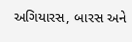અગિયારસ, બારસ અને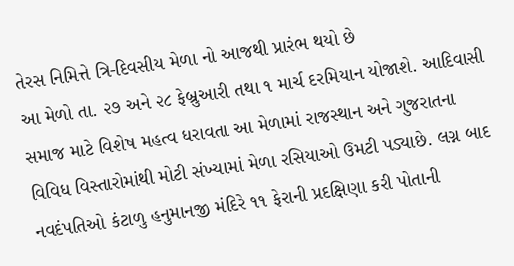તેરસ નિમિત્તે ત્રિ-દિવસીય મેળા નો આજથી પ્રારંભ થયો છે
આ મેળો તા. ૨૭ અને ૨૮ ફેબ્રુઆરી તથા ૧ માર્ચ દરમિયાન યોજાશે. આદિવાસી સમાજ માટે વિશેષ મહત્વ ધરાવતા આ મેળામાં રાજસ્થાન અને ગુજરાતના વિવિધ વિસ્તારોમાંથી મોટી સંખ્યામાં મેળા રસિયાઓ ઉમટી પડ્યાછે. લગ્ન બાદ નવદંપતિઓ કંટાળુ હનુમાનજી મંદિરે ૧૧ ફેરાની પ્રદક્ષિણા કરી પોતાની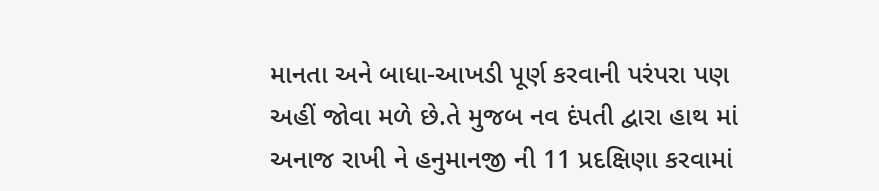માનતા અને બાધા-આખડી પૂર્ણ કરવાની પરંપરા પણ અહીં જોવા મળે છે.તે મુજબ નવ દંપતી દ્વારા હાથ માં અનાજ રાખી ને હનુમાનજી ની 11 પ્રદક્ષિણા કરવામાં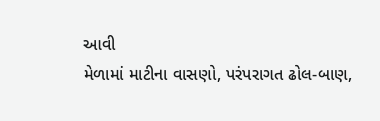આવી
મેળામાં માટીના વાસણો, પરંપરાગત ઢોલ-બાણ,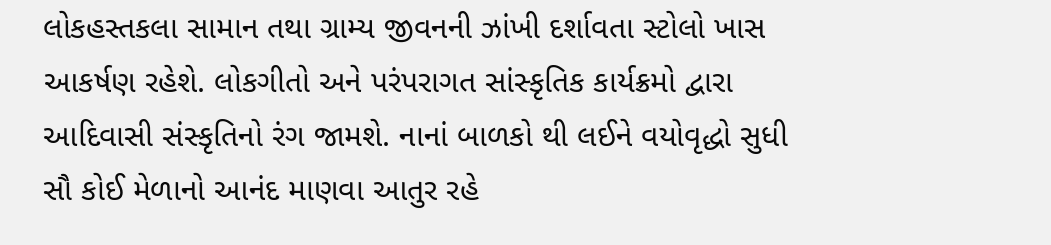લોકહસ્તકલા સામાન તથા ગ્રામ્ય જીવનની ઝાંખી દર્શાવતા સ્ટોલો ખાસ આકર્ષણ રહેશે. લોકગીતો અને પરંપરાગત સાંસ્કૃતિક કાર્યક્રમો દ્વારા આદિવાસી સંસ્કૃતિનો રંગ જામશે. નાનાં બાળકો થી લઈને વયોવૃદ્ધો સુધી સૌ કોઈ મેળાનો આનંદ માણવા આતુર રહે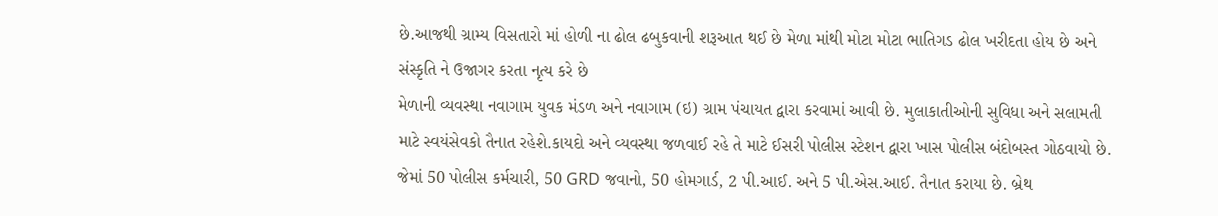છે.આજથી ગ્રામ્ય વિસતારો માં હોળી ના ઢોલ ઢબુકવાની શરૂઆત થઈ છે મેળા માંથી મોટા મોટા ભાતિગડ ઢોલ ખરીદતા હોય છે અને સંસ્કૃતિ ને ઉજાગર કરતા નૃત્ય કરે છે
મેળાની વ્યવસ્થા નવાગામ યુવક મંડળ અને નવાગામ (ઇ) ગ્રામ પંચાયત દ્વારા કરવામાં આવી છે. મુલાકાતીઓની સુવિધા અને સલામતી માટે સ્વયંસેવકો તૈનાત રહેશે.કાયદો અને વ્યવસ્થા જળવાઈ રહે તે માટે ઈસરી પોલીસ સ્ટેશન દ્વારા ખાસ પોલીસ બંદોબસ્ત ગોઠવાયો છે. જેમાં 50 પોલીસ કર્મચારી, 50 GRD જવાનો, 50 હોમગાર્ડ, 2 પી.આઈ. અને 5 પી.એસ.આઈ. તૈનાત કરાયા છે. બ્રેથ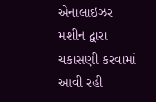એનાલાઇઝર મશીન દ્વારા ચકાસણી કરવામાં આવી રહી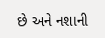છે અને નશાની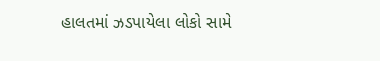હાલતમાં ઝડપાયેલા લોકો સામે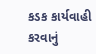કડક કાર્યવાહી કરવાનું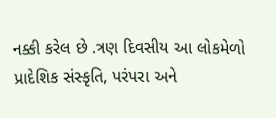નક્કી કરેલ છે .ત્રણ દિવસીય આ લોકમેળો પ્રાદેશિક સંસ્કૃતિ, પરંપરા અને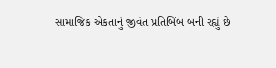સામાજિક એકતાનું જીવંત પ્રતિબિંબ બની રહ્યું છે